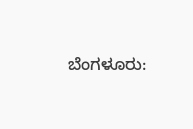ಬೆಂಗಳೂರು: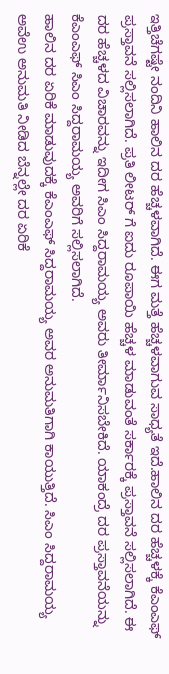ಇತ್ತಿಚೆಗಷ್ಟೇ ನಂದಿನಿ ಹಾಲಿನ ದರ ಹೆಚ್ಚಳವಾಗಿದೆ. ಈಗ ಮತ್ತೆ ಹೆಚ್ಚಳವಾಗುವ ಸಾಧ್ಯತೆ ಇದೆ.ಹಾಲಿನ ದರ ಹೆಚ್ಚಳಕ್ಕೆ ಕೆಎಂಎಫ್ ಪ್ರಸ್ತಾವನೆ ಸಲ್ಲಿಸಲಾಗಿದೆ. ಪ್ರತಿ ಲೀಟರ್ ಗೆ ಐದು ರೂಪಾಯಿ ಹೆಚ್ಚಳ ಮಾಡುವಂತೆ ಸರ್ಕಾರಕ್ಕೆ ಪ್ರಸ್ತಾವನೆ ಸಲ್ಲಿಸಲಾಗಿದೆ. ಈ ದರ ಹೆಚ್ಚಳದ ವಿಚಾರವನ್ನು ಇದೀಗ ಸಿಎಂ ಸಿದ್ದರಾಮಯ್ಯ ಅವರು ತೀರ್ಮಾನಿಸಬೇಕಿದೆ. ಯಾಕಂದ್ರೆ ದರ ಪ್ರಸ್ತಾವನೆಯನ್ನು ಕೆಎಂಎಫ್ ಸಿಎಂ ಸಿದ್ದರಾಮಯ್ಯ ಅವರಿಗೆ ಸಲ್ಲಿಸಲಾಗಿದೆ.
ಹಾಲಿನ ದರ ಏರಿಕೆ ಮಾಡುವುದಕ್ಕೆ ಕೆಎಂಎಫ್ ಸಿದ್ದರಾಮಯ್ಯ ಅವರ ಅನುಮತಿಗಾಗಿ ಕಾಯುತ್ತಿದೆ. ಸಿಎಂ ಸಿದ್ದರಾಮಯ್ಯ ಅವೆಉ ಅನುಮತಿ ನೀಡಿದ ಬೆನ್ನಲ್ಲೇ ದರ ಏರಿಕೆ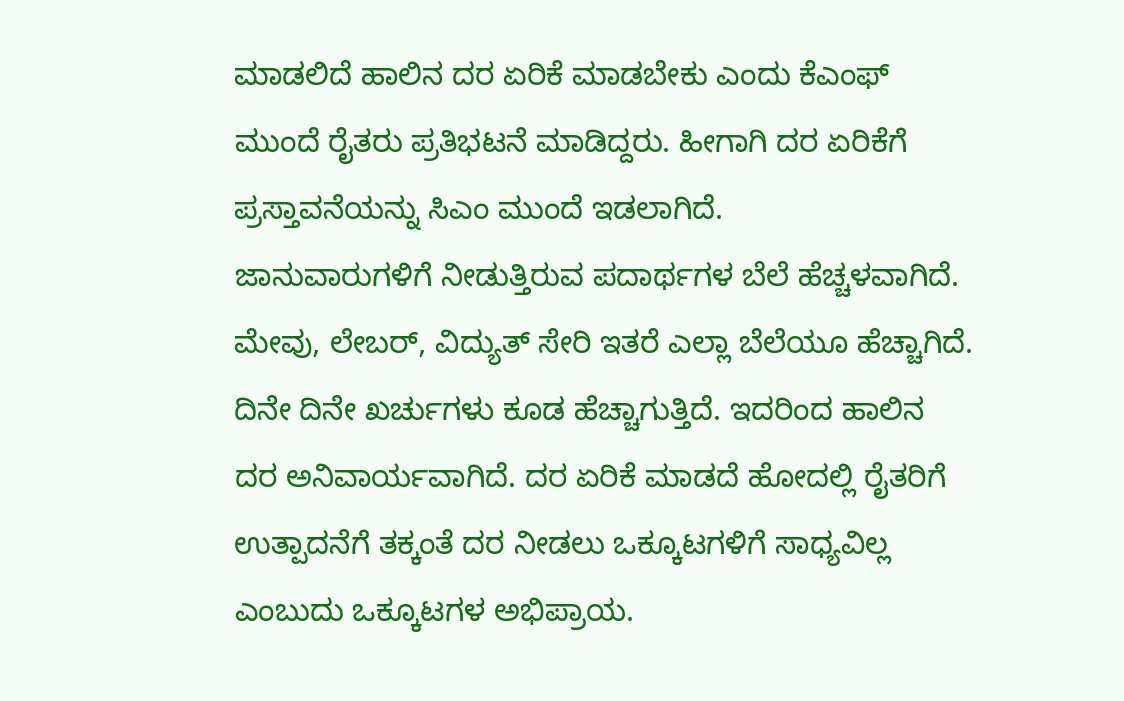ಮಾಡಲಿದೆ ಹಾಲಿನ ದರ ಏರಿಕೆ ಮಾಡಬೇಕು ಎಂದು ಕೆಎಂಫ್ ಮುಂದೆ ರೈತರು ಪ್ರತಿಭಟನೆ ಮಾಡಿದ್ದರು. ಹೀಗಾಗಿ ದರ ಏರಿಕೆಗೆ ಪ್ರಸ್ತಾವನೆಯನ್ನು ಸಿಎಂ ಮುಂದೆ ಇಡಲಾಗಿದೆ.
ಜಾನುವಾರುಗಳಿಗೆ ನೀಡುತ್ತಿರುವ ಪದಾರ್ಥಗಳ ಬೆಲೆ ಹೆಚ್ಚಳವಾಗಿದೆ. ಮೇವು, ಲೇಬರ್, ವಿದ್ಯುತ್ ಸೇರಿ ಇತರೆ ಎಲ್ಲಾ ಬೆಲೆಯೂ ಹೆಚ್ಚಾಗಿದೆ. ದಿನೇ ದಿನೇ ಖರ್ಚುಗಳು ಕೂಡ ಹೆಚ್ಚಾಗುತ್ತಿದೆ. ಇದರಿಂದ ಹಾಲಿನ ದರ ಅನಿವಾರ್ಯವಾಗಿದೆ. ದರ ಏರಿಕೆ ಮಾಡದೆ ಹೋದಲ್ಲಿ ರೈತರಿಗೆ ಉತ್ಪಾದನೆಗೆ ತಕ್ಕಂತೆ ದರ ನೀಡಲು ಒಕ್ಕೂಟಗಳಿಗೆ ಸಾಧ್ಯವಿಲ್ಲ ಎಂಬುದು ಒಕ್ಕೂಟಗಳ ಅಭಿಪ್ರಾಯ.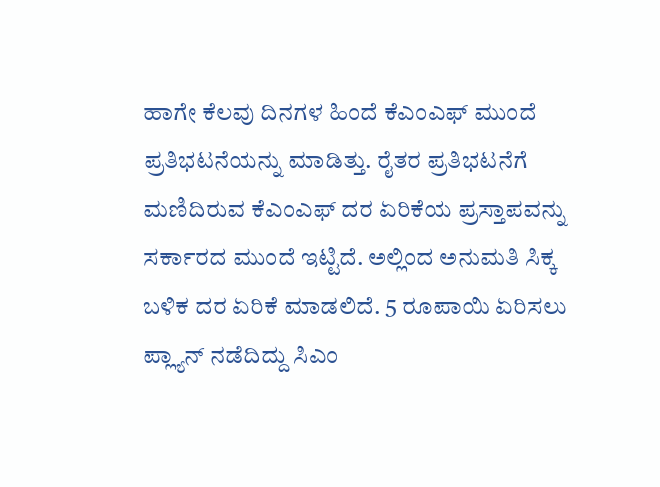ಹಾಗೇ ಕೆಲವು ದಿನಗಳ ಹಿಂದೆ ಕೆಎಂಎಫ್ ಮುಂದೆ ಪ್ರತಿಭಟನೆಯನ್ನು ಮಾಡಿತ್ತು. ರೈತರ ಪ್ರತಿಭಟನೆಗೆ ಮಣಿದಿರುವ ಕೆಎಂಎಫ್ ದರ ಏರಿಕೆಯ ಪ್ರಸ್ತಾಪವನ್ನು ಸರ್ಕಾರದ ಮುಂದೆ ಇಟ್ಟಿದೆ. ಅಲ್ಲಿಂದ ಅನುಮತಿ ಸಿಕ್ಕ ಬಳಿಕ ದರ ಏರಿಕೆ ಮಾಡಲಿದೆ. 5 ರೂಪಾಯಿ ಏರಿಸಲು ಪ್ಲ್ಯಾನ್ ನಡೆದಿದ್ದು ಸಿಎಂ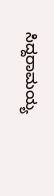ಸಿದ್ದರಾಮಯ್ಯ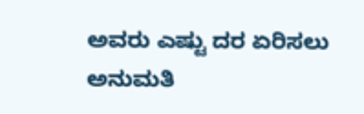ಅವರು ಎಷ್ಟು ದರ ಏರಿಸಲು ಅನುಮತಿ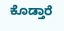ಕೊಡ್ತಾರೆ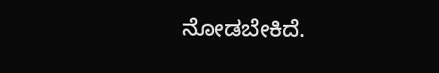ನೋಡಬೇಕಿದೆ.